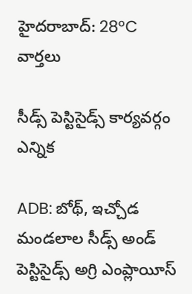హైదరాబాద్: 28°C
వార్తలు

సీడ్స్ పెస్టిసైడ్స్ కార్యవర్గం ఎన్నిక

ADB: బోథ్, ఇచ్చోడ మండలాల సీడ్స్ అండ్ పెస్టిసైడ్స్ అగ్రి ఎంప్లాయీస్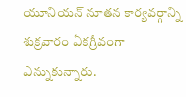యూనియన్ నూతన కార్యవర్గాన్ని శుక్రవారం ఏకగ్రీవంగా ఎన్నుకున్నారు.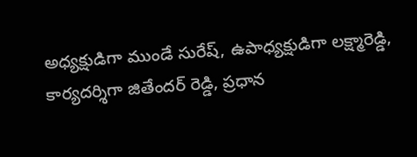అధ్యక్షుడిగా ముండే సురేష్, ఉపాధ్యక్షుడిగా లక్ష్మారెడ్డి, కార్యదర్శిగా జితేందర్ రెడ్డి, ప్రధాన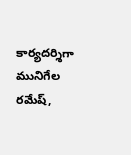కార్యదర్శిగా మునిగేల రమేష్,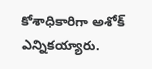కోశాధికారిగా అశోక్ ఎన్నికయ్యారు.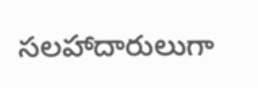సలహాదారులుగా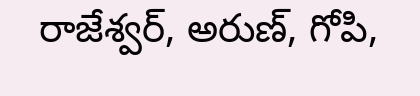రాజేశ్వర్, అరుణ్, గోపి,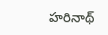హరినాథ్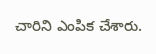చారిని ఎంపిక చేశారు.